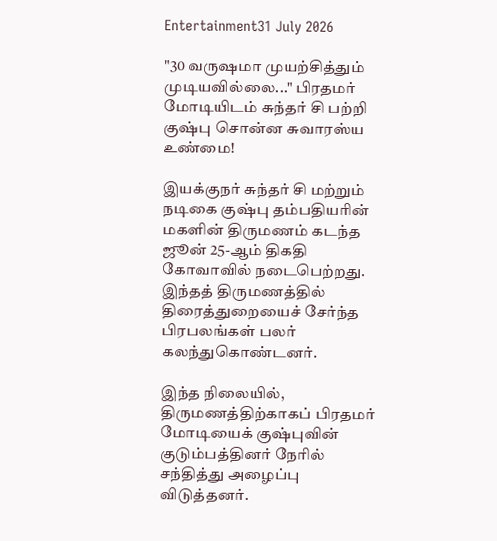Entertainment31 July 2026

"30 வருஷமா முயற்சித்தும் முடியவில்லை..." பிரதமர் மோடியிடம் சுந்தர் சி பற்றி குஷ்பு சொன்ன சுவாரஸ்ய உண்மை!

இயக்குநர் சுந்தர் சி மற்றும் நடிகை குஷ்பு தம்பதியரின் மகளின் திருமணம் கடந்த ஜூன் 25-ஆம் திகதி கோவாவில் நடைபெற்றது.
இந்தத் திருமணத்தில் திரைத்துறையைச் சேர்ந்த பிரபலங்கள் பலர் கலந்துகொண்டனர்.

இந்த நிலையில், திருமணத்திற்காகப் பிரதமர் மோடியைக் குஷ்புவின் குடும்பத்தினர் நேரில் சந்தித்து அழைப்பு விடுத்தனர்.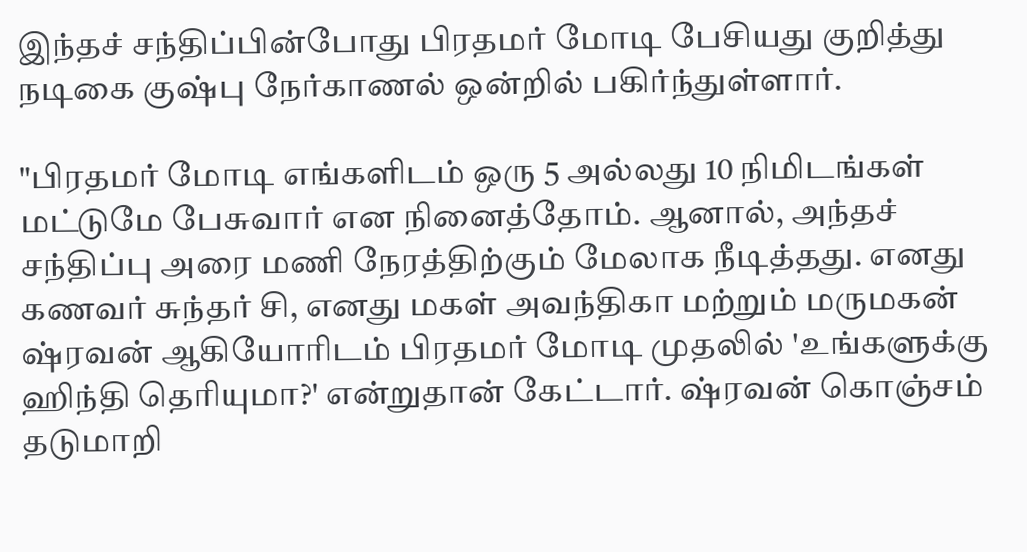இந்தச் சந்திப்பின்போது பிரதமர் மோடி பேசியது குறித்து நடிகை குஷ்பு நேர்காணல் ஒன்றில் பகிர்ந்துள்ளார்.

"பிரதமர் மோடி எங்களிடம் ஒரு 5 அல்லது 10 நிமிடங்கள் மட்டுமே பேசுவார் என நினைத்தோம். ஆனால், அந்தச் சந்திப்பு அரை மணி நேரத்திற்கும் மேலாக நீடித்தது. எனது கணவர் சுந்தர் சி, எனது மகள் அவந்திகா மற்றும் மருமகன் ஷ்ரவன் ஆகியோரிடம் பிரதமர் மோடி முதலில் 'உங்களுக்கு ஹிந்தி தெரியுமா?' என்றுதான் கேட்டார். ஷ்ரவன் கொஞ்சம் தடுமாறி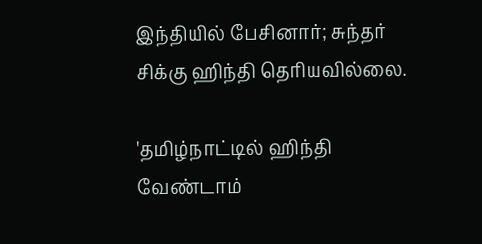இந்தியில் பேசினார்; சுந்தர் சிக்கு ஹிந்தி தெரியவில்லை.

'தமிழ்நாட்டில் ஹிந்தி வேண்டாம்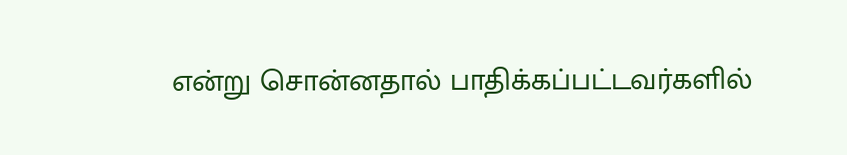என்று சொன்னதால் பாதிக்கப்பட்டவர்களில்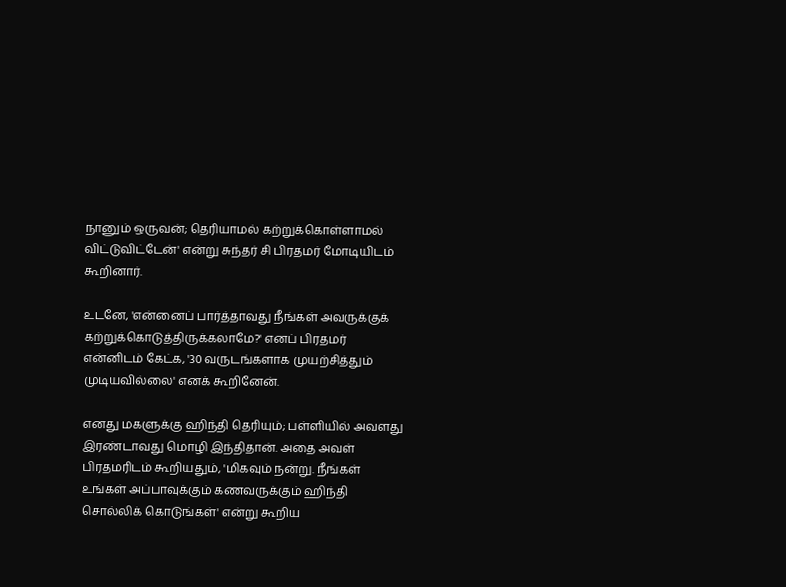நானும் ஒருவன்; தெரியாமல் கற்றுக்கொள்ளாமல் விட்டுவிட்டேன்' என்று சுந்தர் சி பிரதமர் மோடியிடம் கூறினார்.

உடனே, 'என்னைப் பார்த்தாவது நீங்கள் அவருக்குக் கற்றுக்கொடுத்திருக்கலாமே?' எனப் பிரதமர் என்னிடம் கேட்க, '30 வருடங்களாக முயற்சித்தும் முடியவில்லை' எனக் கூறினேன்.

எனது மகளுக்கு ஹிந்தி தெரியும்; பள்ளியில் அவளது இரண்டாவது மொழி இந்திதான். அதை அவள் பிரதமரிடம் கூறியதும், 'மிகவும் நன்று. நீங்கள் உங்கள் அப்பாவுக்கும் கணவருக்கும் ஹிந்தி சொல்லிக் கொடுங்கள்' என்று கூறிய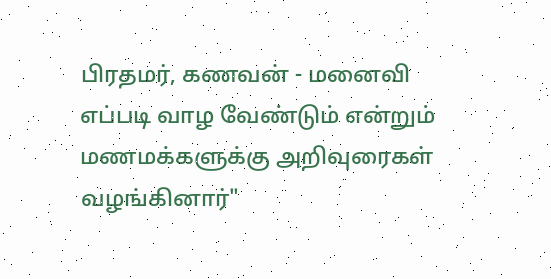பிரதமர், கணவன் - மனைவி எப்படி வாழ வேண்டும் என்றும் மணமக்களுக்கு அறிவுரைகள் வழங்கினார்"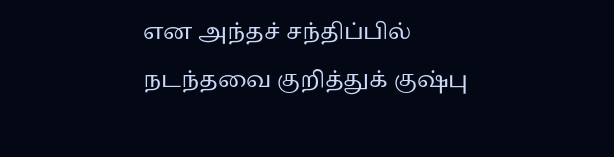என அந்தச் சந்திப்பில் நடந்தவை குறித்துக் குஷ்பு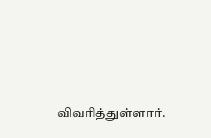விவரித்துள்ளார்.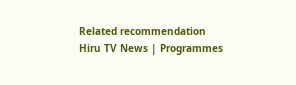Related recommendation
Hiru TV News | Programmes